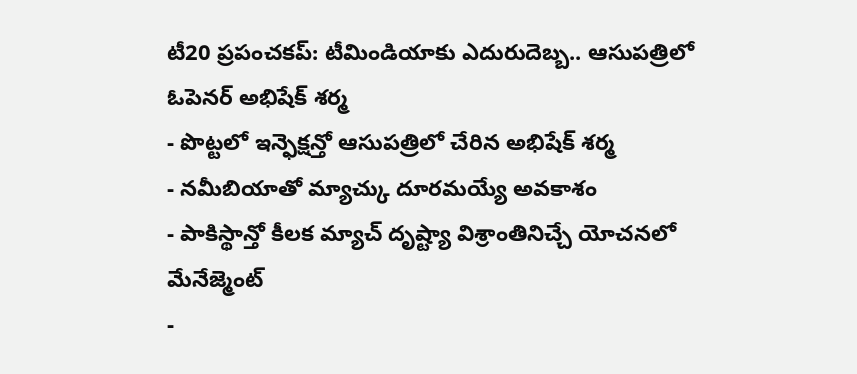టీ20 ప్రపంచకప్: టీమిండియాకు ఎదురుదెబ్బ.. ఆసుపత్రిలో ఓపెనర్ అభిషేక్ శర్మ
- పొట్టలో ఇన్ఫెక్షన్తో ఆసుపత్రిలో చేరిన అభిషేక్ శర్మ
- నమీబియాతో మ్యాచ్కు దూరమయ్యే అవకాశం
- పాకిస్థాన్తో కీలక మ్యాచ్ దృష్ట్యా విశ్రాంతినిచ్చే యోచనలో మేనేజ్మెంట్
-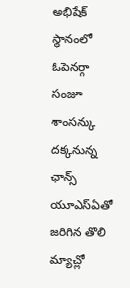అభిషేక్ స్థానంలో ఓపెనర్గా సంజూ శాంసన్కు దక్కనున్న ఛాన్స్
యూఎస్ఏతో జరిగిన తొలి మ్యాచ్లో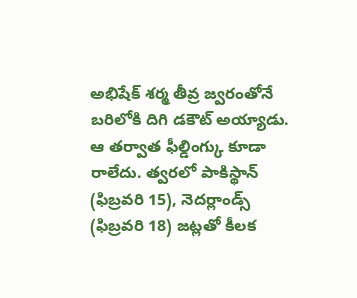అభిషేక్ శర్మ తీవ్ర జ్వరంతోనే బరిలోకి దిగి డకౌట్ అయ్యాడు. ఆ తర్వాత ఫీల్డింగ్కు కూడా రాలేదు. త్వరలో పాకిస్థాన్ (ఫిబ్రవరి 15), నెదర్లాండ్స్ (ఫిబ్రవరి 18) జట్లతో కీలక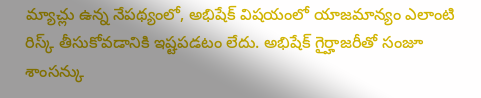మ్యాచ్లు ఉన్న నేపథ్యంలో, అభిషేక్ విషయంలో యాజమాన్యం ఎలాంటి రిస్క్ తీసుకోవడానికి ఇష్టపడటం లేదు. అభిషేక్ గైర్హాజరీతో సంజూ శాంసన్కు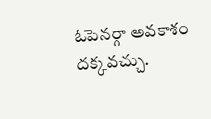ఓపెనర్గా అవకాశం దక్కవచ్చు.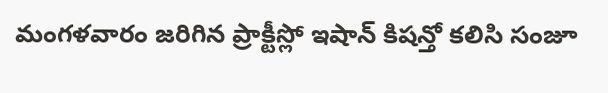మంగళవారం జరిగిన ప్రాక్టీస్లో ఇషాన్ కిషన్తో కలిసి సంజూ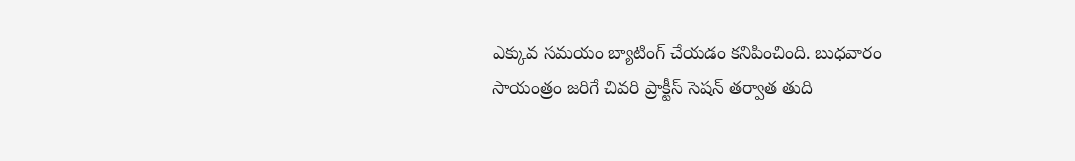ఎక్కువ సమయం బ్యాటింగ్ చేయడం కనిపించింది. బుధవారం సాయంత్రం జరిగే చివరి ప్రాక్టీస్ సెషన్ తర్వాత తుది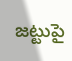జట్టుపై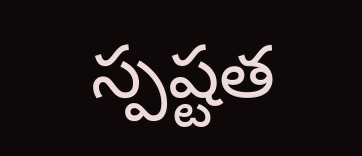స్పష్టత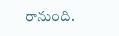రానుంది.